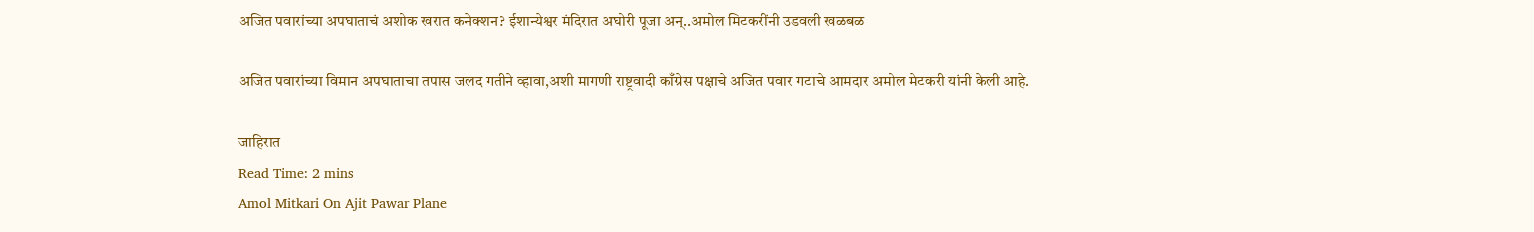अजित पवारांच्या अपघाताचं अशोक खरात कनेक्शन? ईशान्येश्वर मंदिरात अघोरी पूजा अन्..अमोल मिटकरींनी उडवली खळबळ

अजित पवारांच्या विमान अपघाताचा तपास जलद गतीने व्हावा,अशी मागणी राष्ट्रवादी काँग्रेस पक्षाचे अजित पवार गटाचे आमदार अमोल मेटकरी यांनी केली आहे.

जाहिरात
Read Time: 2 mins
Amol Mitkari On Ajit Pawar Plane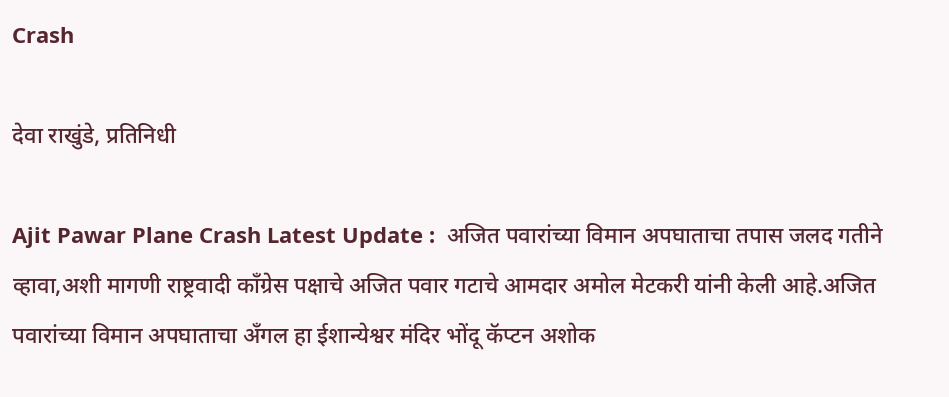Crash

देवा राखुंडे, प्रतिनिधी

Ajit Pawar Plane Crash Latest Update :  अजित पवारांच्या विमान अपघाताचा तपास जलद गतीने व्हावा,अशी मागणी राष्ट्रवादी काँग्रेस पक्षाचे अजित पवार गटाचे आमदार अमोल मेटकरी यांनी केली आहे.अजित पवारांच्या विमान अपघाताचा अँगल हा ईशान्येश्वर मंदिर भोंदू कॅप्टन अशोक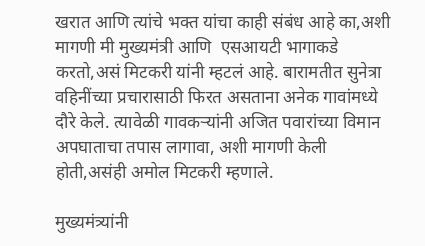खरात आणि त्यांचे भक्त यांचा काही संबंध आहे का,अशी मागणी मी मुख्यमंत्री आणि  एसआयटी भागाकडे करतो,असं मिटकरी यांनी म्हटलं आहे. बारामतीत सुनेत्रा वहिनींच्या प्रचारासाठी फिरत असताना अनेक गावांमध्ये दौरे केले. त्यावेळी गावकऱ्यांनी अजित पवारांच्या विमान अपघाताचा तपास लागावा, अशी मागणी केली होती,असंही अमोल मिटकरी म्हणाले.

मुख्यमंत्र्यांनी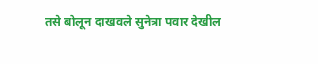तसे बोलून दाखवले सुनेत्रा पवार देखील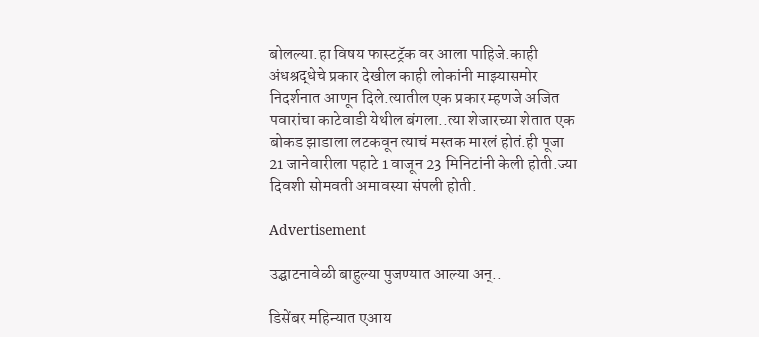बोलल्या.हा विषय फास्टट्रॅक वर आला पाहिजे.काही अंधश्रद्धेचे प्रकार देखील काही लोकांनी माझ्यासमोर निदर्शनात आणून दिले.त्यातील एक प्रकार म्हणजे अजित पवारांचा काटेवाडी येथील बंगला..त्या शेजारच्या शेतात एक बोकड झाडाला लटकवून त्याचं मस्तक मारलं होतं.ही पूजा 21 जानेवारीला पहाटे 1 वाजून 23 मिनिटांनी केली होती.ज्या दिवशी सोमवती अमावस्या संपली होती.

Advertisement

उद्घाटनावेळी बाहुल्या पुजण्यात आल्या अन्..

डिसेंबर महिन्यात एआय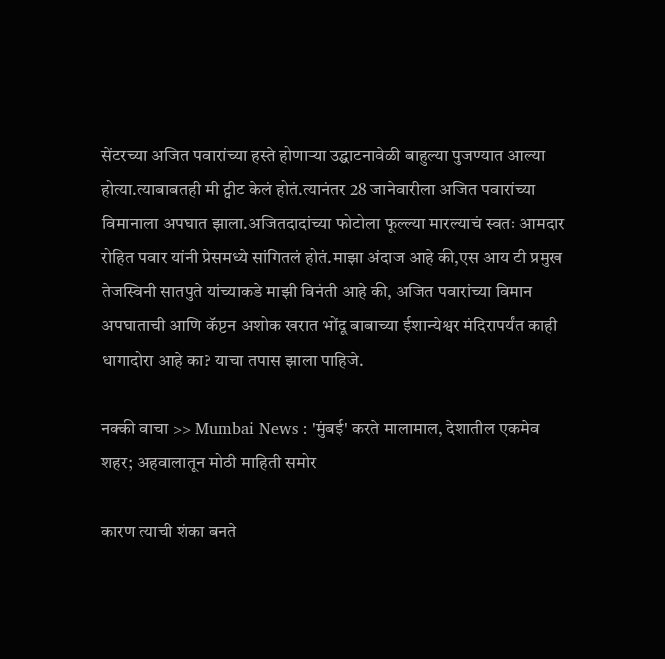सेंटरच्या अजित पवारांच्या हस्ते होणाऱ्या उद्घाटनावेळी बाहुल्या पुजण्यात आल्या होत्या.त्याबाबतही मी ट्वीट केलं होतं.त्यानंतर 28 जानेवारीला अजित पवारांच्या विमानाला अपघात झाला.अजितदादांच्या फोटोला फूल्ल्या मारल्याचं स्वतः आमदार रोहित पवार यांनी प्रेसमध्ये सांगितलं होतं.माझा अंदाज आहे की,एस आय टी प्रमुख तेजस्विनी सातपुते यांच्याकडे माझी विनंती आहे की, अजित पवारांच्या विमान अपघाताची आणि कॅप्टन अशोक खरात भोंदू बाबाच्या ईशान्येश्वर मंदिरापर्यंत काही धागादोरा आहे का? याचा तपास झाला पाहिजे.

नक्की वाचा >> Mumbai News : 'मुंबई' करते मालामाल, देशातील एकमेव शहर; अहवालातून मोठी माहिती समोर

कारण त्याची शंका बनते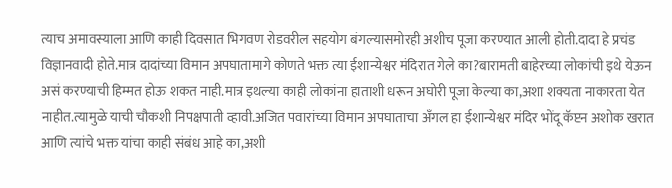त्याच अमावस्याला आणि काही दिवसात भिगवण रोडवरील सहयोग बंगल्यासमोरही अशीच पूजा करण्यात आली होती.दादा हे प्रचंड विज्ञानवादी होते.मात्र दादांच्या विमान अपघातामागे कोणते भक्त त्या ईशान्येश्वर मंदिरात गेले का?बारामती बाहेरच्या लोकांची इथे येऊन असं करण्याची हिम्मत होऊ शकत नाही.मात्र इथल्या काही लोकांना हाताशी धरून अघोरी पूजा केल्या का,अशा शक्यता नाकारता येत नाहीत.त्यामुळे याची चौकशी निपक्षपाती व्हावी.अजित पवारांच्या विमान अपघाताचा अँगल हा ईशान्येश्वर मंदिर भोंदू कॅप्टन अशोक खरात आणि त्यांचे भक्त यांचा काही संबंध आहे का,अशी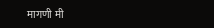मागणी मी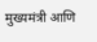मुख्यमंत्री आणि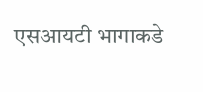एसआयटी भागाकडे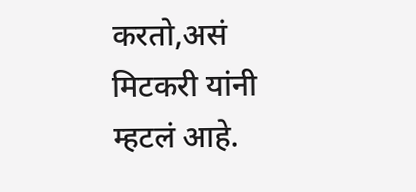करतो,असं मिटकरी यांनी म्हटलं आहे.